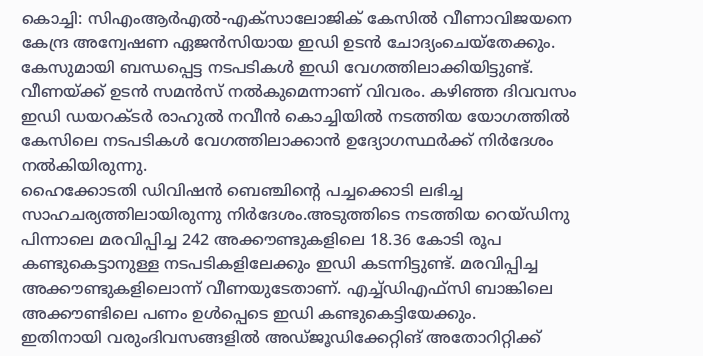കൊച്ചി: സിഎംആർഎൽ-എക്സാലോജിക് കേസിൽ വീണാവിജയനെ കേന്ദ്ര അന്വേഷണ ഏജൻസിയായ ഇഡി ഉടൻ ചോദ്യംചെയ്തേക്കും.
കേസുമായി ബന്ധപ്പെട്ട നടപടികൾ ഇഡി വേഗത്തിലാക്കിയിട്ടുണ്ട്. വീണയ്ക്ക് ഉടൻ സമൻസ് നൽകുമെന്നാണ് വിവരം. കഴിഞ്ഞ ദിവവസം ഇഡി ഡയറക്ടർ രാഹുൽ നവീൻ കൊച്ചിയിൽ നടത്തിയ യോഗത്തിൽ കേസിലെ നടപടികൾ വേഗത്തിലാക്കാൻ ഉദ്യോഗസ്ഥർക്ക് നിർദേശം നൽകിയിരുന്നു.
ഹൈക്കോടതി ഡിവിഷൻ ബെഞ്ചിന്റെ പച്ചക്കൊടി ലഭിച്ച സാഹചര്യത്തിലായിരുന്നു നിർദേശം.അടുത്തിടെ നടത്തിയ റെയ്ഡിനു പിന്നാലെ മരവിപ്പിച്ച 242 അക്കൗണ്ടുകളിലെ 18.36 കോടി രൂപ കണ്ടുകെട്ടാനുള്ള നടപടികളിലേക്കും ഇഡി കടന്നിട്ടുണ്ട്. മരവിപ്പിച്ച അക്കൗണ്ടുകളിലൊന്ന് വീണയുടേതാണ്. എച്ച്ഡിഎഫ്സി ബാങ്കിലെ അക്കൗണ്ടിലെ പണം ഉൾപ്പെടെ ഇഡി കണ്ടുകെട്ടിയേക്കും.
ഇതിനായി വരുംദിവസങ്ങളിൽ അഡ്ജൂഡിക്കേറ്റിങ് അതോറിറ്റിക്ക്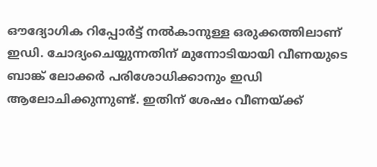ഔദ്യോഗിക റിപ്പോർട്ട് നൽകാനുള്ള ഒരുക്കത്തിലാണ് ഇഡി. ചോദ്യംചെയ്യുന്നതിന് മുന്നോടിയായി വീണയുടെ ബാങ്ക് ലോക്കർ പരിശോധിക്കാനും ഇഡി ആലോചിക്കുന്നുണ്ട്. ഇതിന് ശേഷം വീണയ്ക്ക്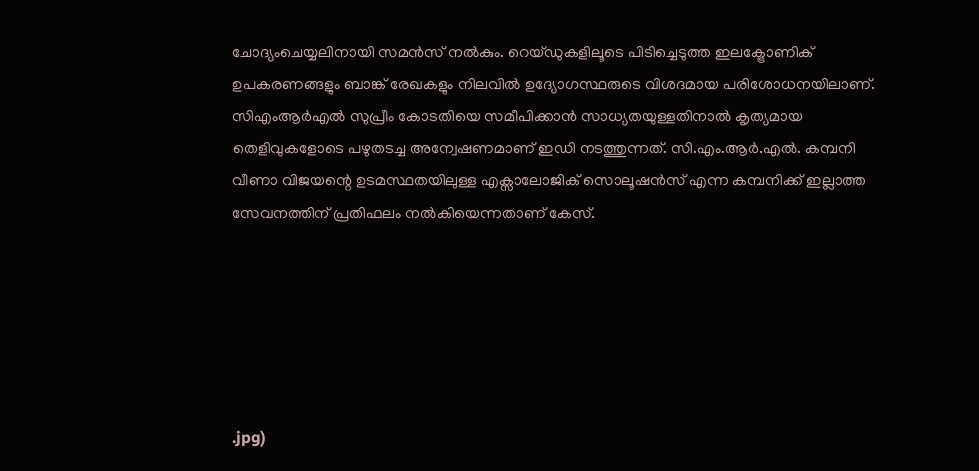ചോദ്യംചെയ്യലിനായി സമൻസ് നൽകും. റെയ്ഡുകളിലൂടെ പിടിച്ചെടുത്ത ഇലക്ട്രോണിക് ഉപകരണങ്ങളും ബാങ്ക് രേഖകളും നിലവിൽ ഉദ്യോഗസ്ഥരുടെ വിശദമായ പരിശോധനയിലാണ്.
സിഎംആർഎൽ സുപ്രീം കോടതിയെ സമീപിക്കാൻ സാധ്യതയുള്ളതിനാൽ കൃത്യമായ തെളിവുകളോടെ പഴുതടച്ച അന്വേഷണമാണ് ഇഡി നടത്തുന്നത്. സി.എം.ആർ.എൽ. കമ്പനി വീണാ വിജയന്റെ ഉടമസ്ഥതയിലുള്ള എക്സാലോജിക് സൊലൂഷൻസ് എന്ന കമ്പനിക്ക് ഇല്ലാത്ത സേവനത്തിന് പ്രതിഫലം നൽകിയെന്നതാണ് കേസ്.






.jpg)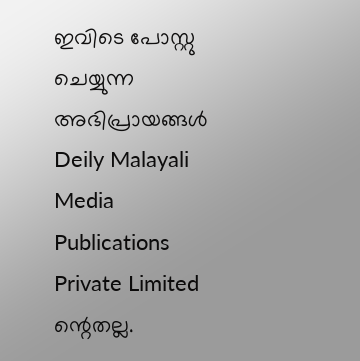ഇവിടെ പോസ്റ്റു ചെയ്യുന്ന അഭിപ്രായങ്ങൾ Deily Malayali Media Publications Private Limited ന്റെതല്ല.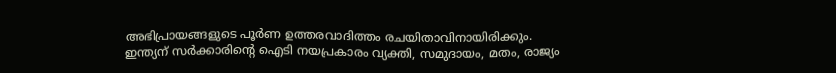അഭിപ്രായങ്ങളുടെ പൂർണ ഉത്തരവാദിത്തം രചയിതാവിനായിരിക്കും.
ഇന്ത്യന് സർക്കാരിന്റെ ഐടി നയപ്രകാരം വ്യക്തി, സമുദായം, മതം, രാജ്യം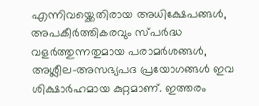എന്നിവയ്ക്കെതിരായ അധിക്ഷേപങ്ങൾ, അപകീർത്തികരവും സ്പർദ്ധ വളർത്തുന്നതുമായ പരാമർശങ്ങൾ, അശ്ലീല-അസഭ്യപദ പ്രയോഗങ്ങൾ ഇവ ശിക്ഷാർഹമായ കുറ്റമാണ്. ഇത്തരം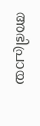അഭിപ്രായ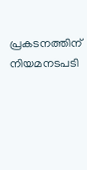പ്രകടനത്തിന് നിയമനടപടി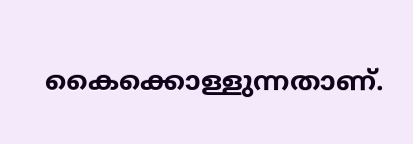കൈക്കൊള്ളുന്നതാണ്.